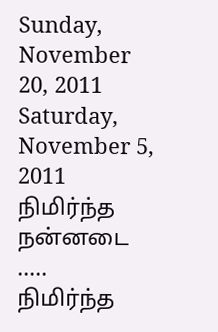Sunday, November 20, 2011
Saturday, November 5, 2011
நிமிர்ந்த நன்னடை .....
நிமிர்ந்த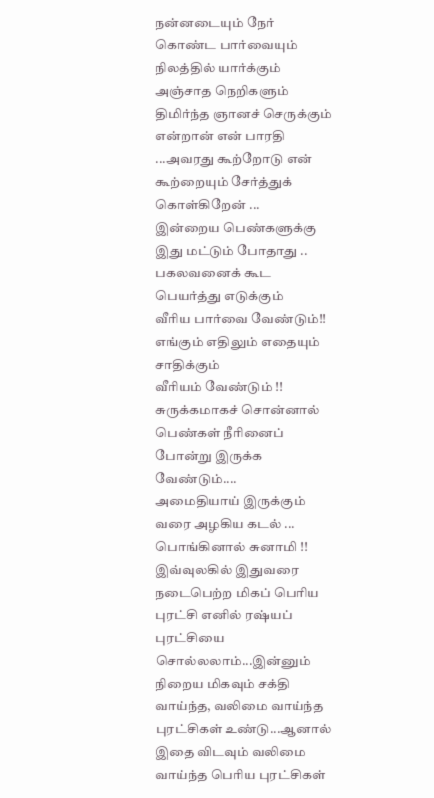நன்னடையும் நேர் கொண்ட பார்வையும்
நிலத்தில் யார்க்கும் அஞ்சாத நெறிகளும்
திமிர்ந்த ஞானச் செருக்கும்
என்றான் என் பாரதி ...அவரது கூற்றோடு என் கூற்றையும் சேர்த்துக் கொள்கிறேன் ...
இன்றைய பெண்களுக்கு இது மட்டும் போதாது ..
பகலவனைக் கூட பெயர்த்து எடுக்கும்
வீரிய பார்வை வேண்டும்!!
எங்கும் எதிலும் எதையும் சாதிக்கும்
வீரியம் வேண்டும் !!
சுருக்கமாகச் சொன்னால் பெண்கள் நீரினைப் போன்று இருக்க வேண்டும்....
அமைதியாய் இருக்கும் வரை அழகிய கடல் ...
பொங்கினால் சுனாமி !!
இவ்வுலகில் இதுவரை நடைபெற்ற மிகப் பெரிய புரட்சி எனில் ரஷ்யப் புரட்சியை சொல்லலாம்...இன்னும் நிறைய மிகவும் சக்தி வாய்ந்த, வலிமை வாய்ந்த புரட்சிகள் உண்டு...ஆனால் இதை விடவும் வலிமை வாய்ந்த பெரிய புரட்சிகள்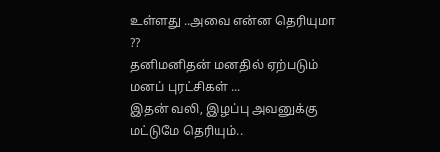உள்ளது ..அவை என்ன தெரியுமா ??
தனிமனிதன் மனதில் ஏற்படும் மனப் புரட்சிகள் ...
இதன் வலி, இழப்பு அவனுக்கு மட்டுமே தெரியும்..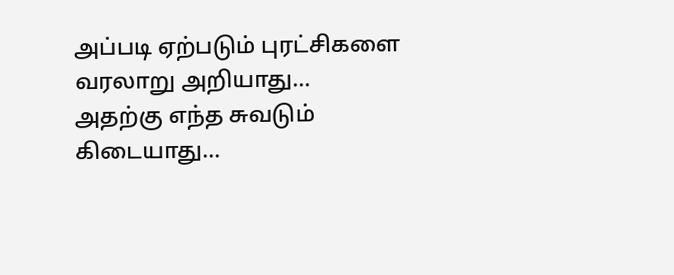அப்படி ஏற்படும் புரட்சிகளை வரலாறு அறியாது...
அதற்கு எந்த சுவடும் கிடையாது...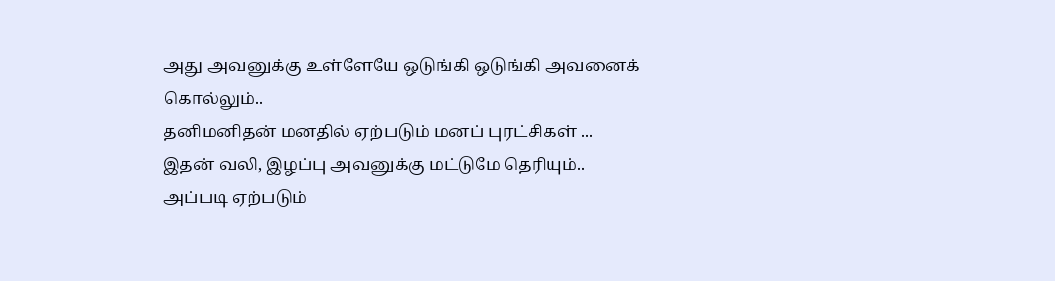அது அவனுக்கு உள்ளேயே ஒடுங்கி ஒடுங்கி அவனைக் கொல்லும்..
தனிமனிதன் மனதில் ஏற்படும் மனப் புரட்சிகள் ...
இதன் வலி, இழப்பு அவனுக்கு மட்டுமே தெரியும்..
அப்படி ஏற்படும்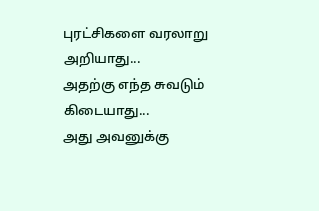புரட்சிகளை வரலாறு அறியாது...
அதற்கு எந்த சுவடும் கிடையாது...
அது அவனுக்கு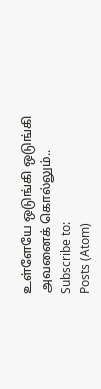உள்ளேயே ஒடுங்கி ஒடுங்கி அவனைக் கொல்லும்..
Subscribe to:
Posts (Atom)